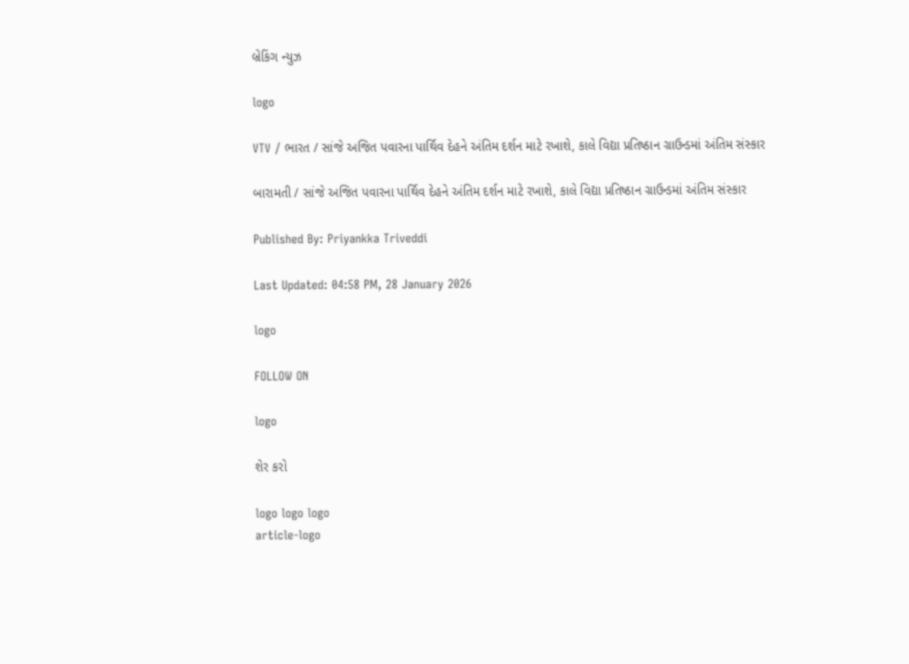બ્રેકિંગ ન્યુઝ

logo

VTV / ભારત / સાંજે અજિત પવારના પાર્થિવ દેહને અંતિમ દર્શન માટે રખાશે, કાલે વિદ્યા પ્રતિષ્ઠાન ગ્રાઉન્ડમાં અંતિમ સંસ્કાર

બારામતી / સાંજે અજિત પવારના પાર્થિવ દેહને અંતિમ દર્શન માટે રખાશે, કાલે વિદ્યા પ્રતિષ્ઠાન ગ્રાઉન્ડમાં અંતિમ સંસ્કાર

Published By: Priyankka Triveddi

Last Updated: 04:58 PM, 28 January 2026

logo

FOLLOW ON

logo

શેર કરો

logo logo logo
article-logo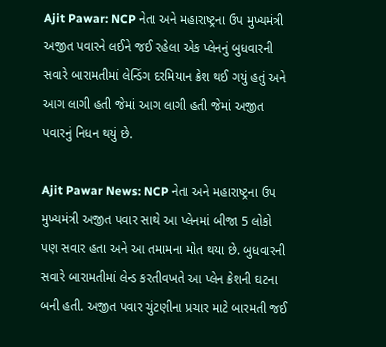Ajit Pawar: NCP નેતા અને મહારાષ્ટ્રના ઉપ મુખ્યમંત્રી અજીત પવારને લઈને જઈ રહેલા એક પ્લેનનું બુધવારની સવારે બારામતીમાં લેન્ડિંગ દરમિયાન ક્રેશ થઈ ગયું હતું અને આગ લાગી હતી જેમાં આગ લાગી હતી જેમાં અજીત પવારનું નિધન થયું છે.

Ajit Pawar News: NCP નેતા અને મહારાષ્ટ્રના ઉપ મુખ્યમંત્રી અજીત પવાર સાથે આ પ્લેનમાં બીજા 5 લોકો પણ સવાર હતા અને આ તમામના મોત થયા છે. બુધવારની સવારે બારામતીમાં લેન્ડ કરતીવખતે આ પ્લેન ક્રેશની ઘટના બની હતી. અજીત પવાર ચુંટણીના પ્રચાર માટે બારમતી જઈ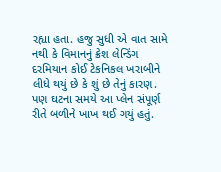રહ્યા હતા. હજુ સુધી એ વાત સામે નથી કે વિમાનનું ક્રેશ લેન્ડિંગ દરમિયાન કોઈ ટેકનિકલ ખરાબીને લીધે થયું છે કે શું છે તેનું કારણ. પણ ઘટના સમયે આ પ્લેન સંપૂર્ણ રીતે બળીને ખાખ થઈ ગયું હતું.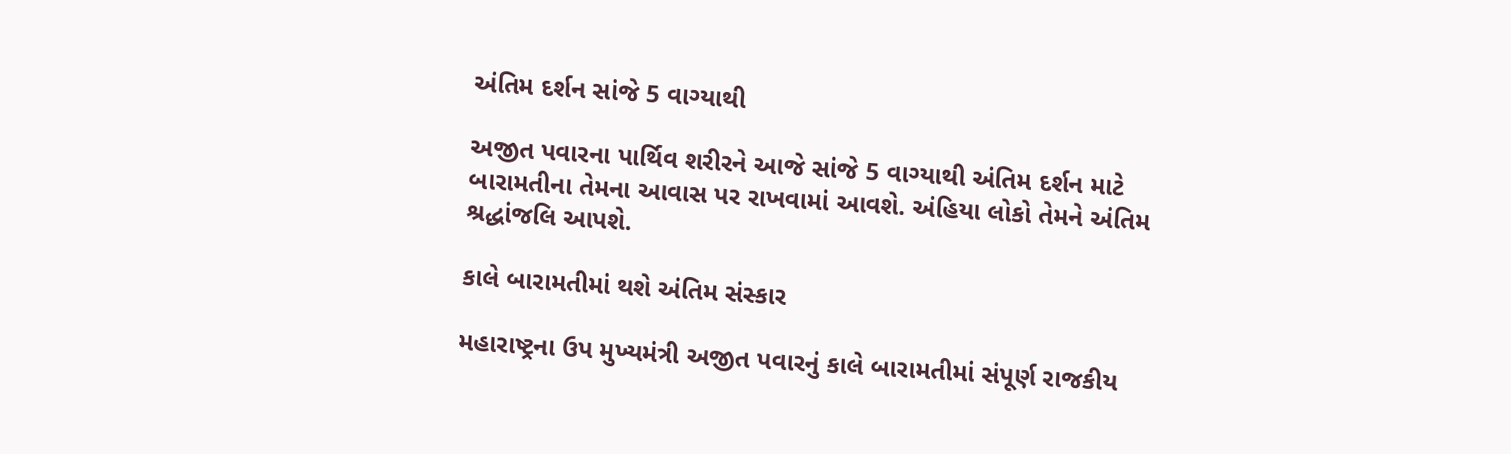અંતિમ દર્શન સાંજે 5 વાગ્યાથી

અજીત પવારના પાર્થિવ શરીરને આજે સાંજે 5 વાગ્યાથી અંતિમ દર્શન માટે બારામતીના તેમના આવાસ પર રાખવામાં આવશે. અંહિયા લોકો તેમને અંતિમ શ્રદ્ધાંજલિ આપશે.

કાલે બારામતીમાં થશે અંતિમ સંસ્કાર

મહારાષ્ટ્રના ઉપ મુખ્યમંત્રી અજીત પવારનું કાલે બારામતીમાં સંપૂર્ણ રાજકીય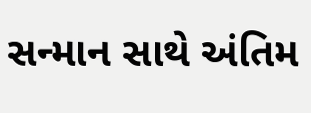સન્માન સાથે અંતિમ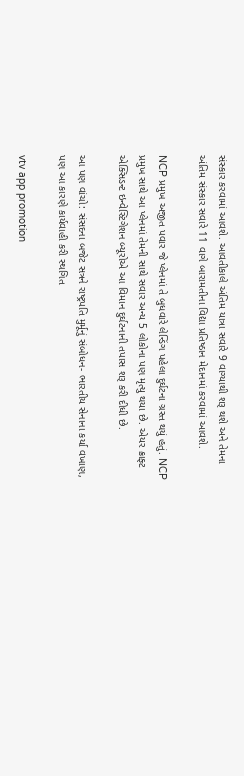સંસ્કાર કરવામાં આવશે. આવતીકાલે અંતિમ યાત્રા સવારે 9 વાગ્યાથી શરૂ થશે અને તેમના અંતિમ સંસ્કાર સવારે 11 વાગે બારામતીના વિદ્યા પ્રતિષ્ઠાન મેદાનમાં કરવામાં આવશે.

NCP પ્રમુખ અજીત પવાર જે પ્લેનમાં તે બુધવારે લેન્ડિંગ પહેલા દુર્ઘટના ગ્રસ્ત થયું હતું. NCP પ્રમુખ સાથે આ પ્લેનમાં તેમની સાથે સવાર અન્ય 5 લોકોના પણ મૃત્યુ થયા છે. એયર ક્રાફ્ટ એક્સિડન્ટ ઇન્વેસ્ટિગેશન બ્યૂરોએ આ વિમાન દુર્ઘટનાની તપાસ શરૂ કરી દીધી છે.

આ પણ વાંચો: સંસદના બજેટ સત્રને રાષ્ટ્રપતિ મુર્મૂનું સંબોધન- ભારતીય સેનાના કર્યા વખાણ, પણ આ કારણે કાર્યવાહી કરી સ્થગિત

vtv app promotion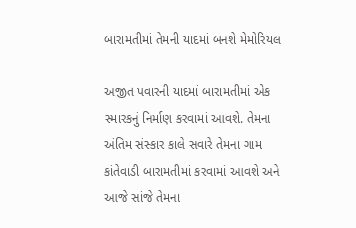બારામતીમાં તેમની યાદમાં બનશે મેમોરિયલ

અજીત પવારની યાદમાં બારામતીમાં એક સ્મારકનું નિર્માણ કરવામાં આવશે. તેમના અંતિમ સંસ્કાર કાલે સવારે તેમના ગામ કાંતેવાડી બારામતીમાં કરવામાં આવશે અને આજે સાંજે તેમના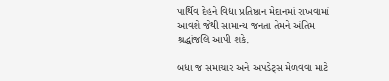પાર્થિવ દેહને વિદ્યા પ્રતિષ્ઠાન મેદાનમાં રાખવામાં આવશે જેથી સામાન્ય જનતા તેમને અંતિમ શ્રદ્ધાંજલિ આપી શકે.

બધા જ સમાચાર અને અપડેટ્સ મેળવવા માટે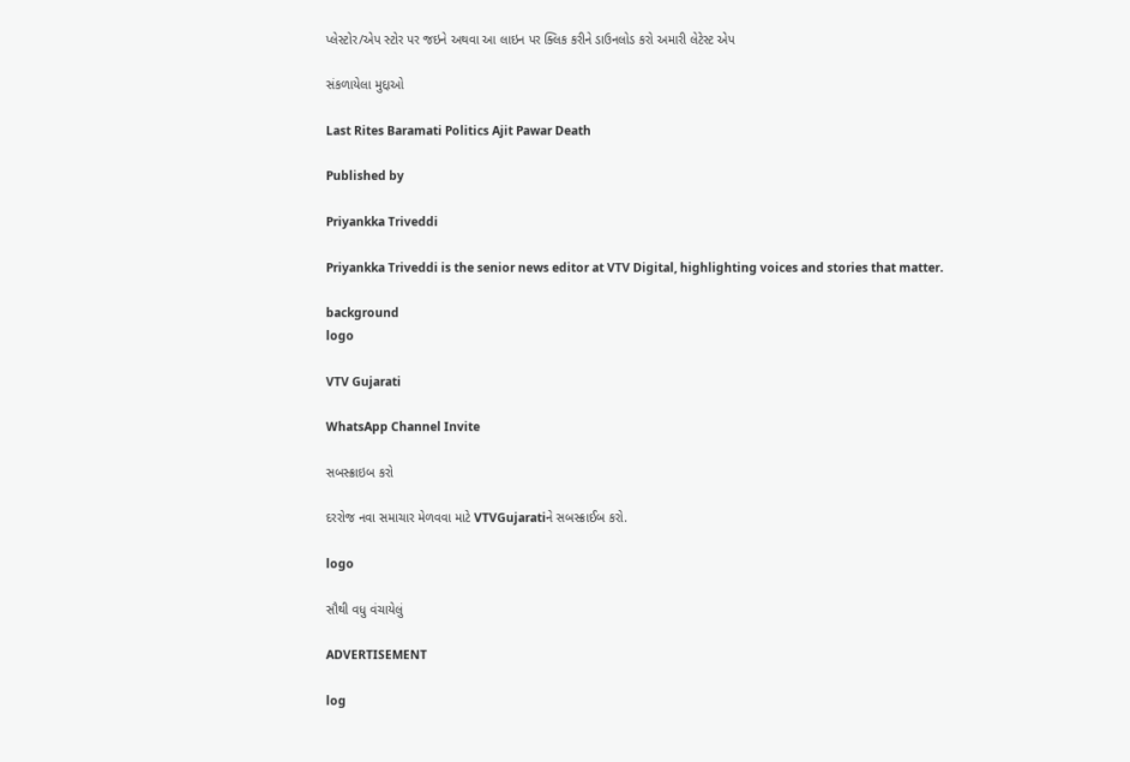પ્લેસ્ટોર/એપ સ્ટોર પર જઇને અથવા આ લાઇન પર ક્લિક કરીને ડાઉનલોડ કરો અમારી લેટેસ્ટ એપ

સંકળાયેલા મુદ્દાઓ

Last Rites Baramati Politics Ajit Pawar Death

Published by

Priyankka Triveddi

Priyankka Triveddi is the senior news editor at VTV Digital, highlighting voices and stories that matter.

background
logo

VTV Gujarati

WhatsApp Channel Invite

સબસ્ક્રાઇબ કરો

દરરોજ નવા સમાચાર મેળવવા માટે VTVGujaratiને સબસ્ક્રાઈબ કરો.

logo

સૌથી વધુ વંચાયેલું

ADVERTISEMENT

log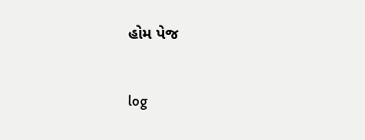હોમ પેજ

log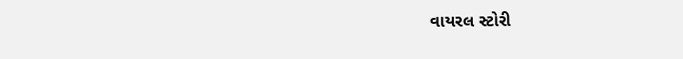વાયરલ સ્ટોરી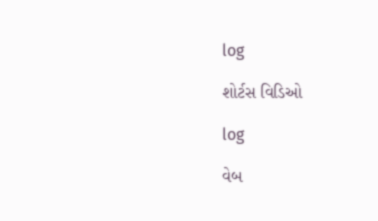log

શોર્ટસ વિડિઓ

log

વેબ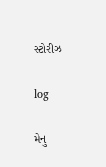સ્ટોરીઝ

log

મેનુ